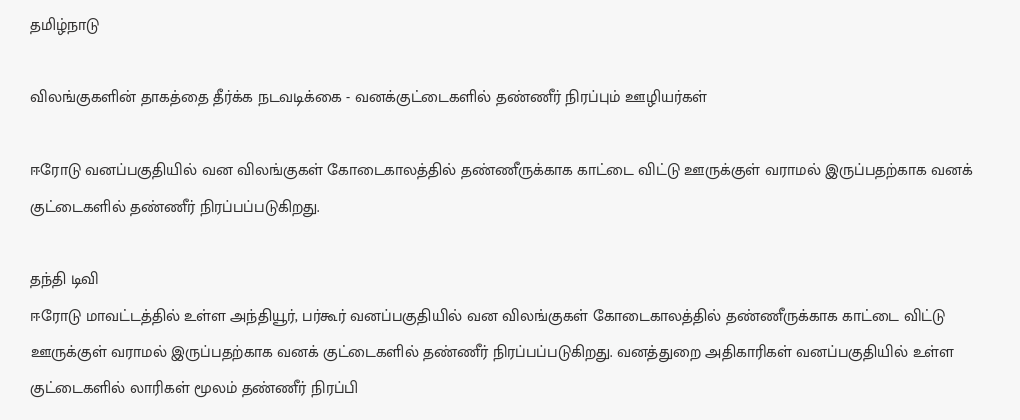தமிழ்நாடு

விலங்குகளின் தாகத்தை தீர்க்க நடவடிக்கை - வனக்குட்டைகளில் தண்ணீர் நிரப்பும் ஊழியர்கள்

ஈரோடு வனப்பகுதியில் வன விலங்குகள் கோடைகாலத்தில் தண்ணீருக்காக காட்டை விட்டு ஊருக்குள் வராமல் இருப்பதற்காக வனக் குட்டைகளில் தண்ணீர் நிரப்பப்படுகிறது.

தந்தி டிவி
ஈரோடு மாவட்டத்தில் உள்ள அந்தியூர், பர்கூர் வனப்பகுதியில் வன விலங்குகள் கோடைகாலத்தில் தண்ணீருக்காக காட்டை விட்டு ஊருக்குள் வராமல் இருப்பதற்காக வனக் குட்டைகளில் தண்ணீர் நிரப்பப்படுகிறது. வனத்துறை அதிகாரிகள் வனப்பகுதியில் உள்ள குட்டைகளில் லாரிகள் மூலம் தண்ணீர் நிரப்பி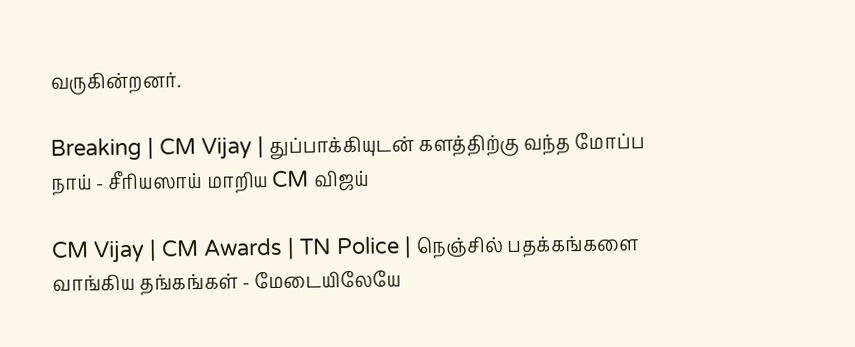வருகின்றனர்.

Breaking | CM Vijay | துப்பாக்கியுடன் களத்திற்கு வந்த மோப்ப நாய் - சீரியஸாய் மாறிய CM விஜய்

CM Vijay | CM Awards | TN Police | நெஞ்சில் பதக்கங்களை வாங்கிய தங்கங்கள் - மேடையிலேயே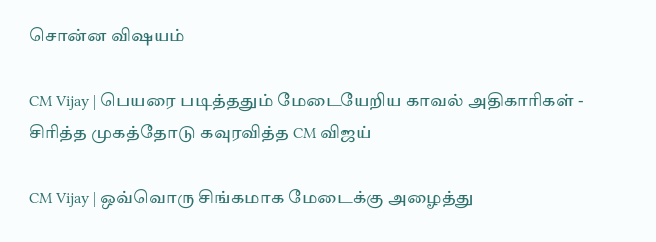சொன்ன விஷயம்

CM Vijay | பெயரை படித்ததும் மேடையேறிய காவல் அதிகாரிகள் - சிரித்த முகத்தோடு கவுரவித்த CM விஜய்

CM Vijay | ஒவ்வொரு சிங்கமாக மேடைக்கு அழைத்து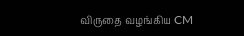விருதை வழங்கிய CM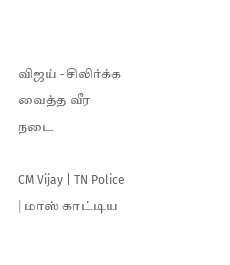விஜய் - சிலிர்க்க வைத்த வீர நடை

CM Vijay | TN Police | மாஸ் காட்டிய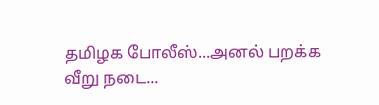தமிழக போலீஸ்...அனல் பறக்க வீறு நடை...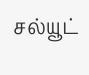சல்யூட்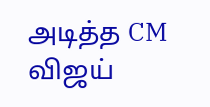அடித்த CM விஜய்